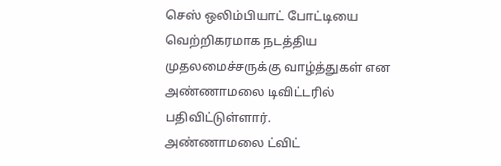செஸ் ஒலிம்பியாட் போட்டியை வெற்றிகரமாக நடத்திய முதலமைச்சருக்கு வாழ்த்துகள் என அண்ணாமலை டிவிட்டரில் பதிவிட்டுள்ளார்.
அண்ணாமலை ட்விட்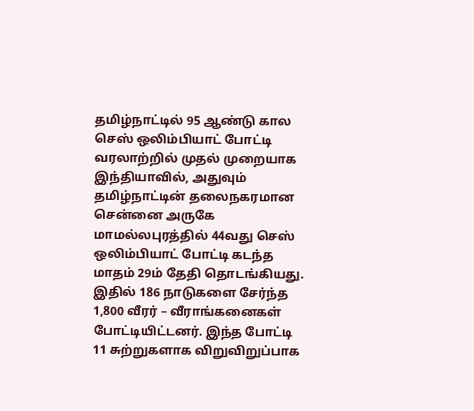தமிழ்நாட்டில் 95 ஆண்டு கால செஸ் ஒலிம்பியாட் போட்டி வரலாற்றில் முதல் முறையாக இந்தியாவில், அதுவும் தமிழ்நாட்டின் தலைநகரமான சென்னை அருகே மாமல்லபுரத்தில் 44வது செஸ் ஒலிம்பியாட் போட்டி கடந்த மாதம் 29ம் தேதி தொடங்கியது. இதில் 186 நாடுகளை சேர்ந்த 1,800 வீரர் – வீராங்கனைகள் போட்டியிட்டனர். இந்த போட்டி 11 சுற்றுகளாக விறுவிறுப்பாக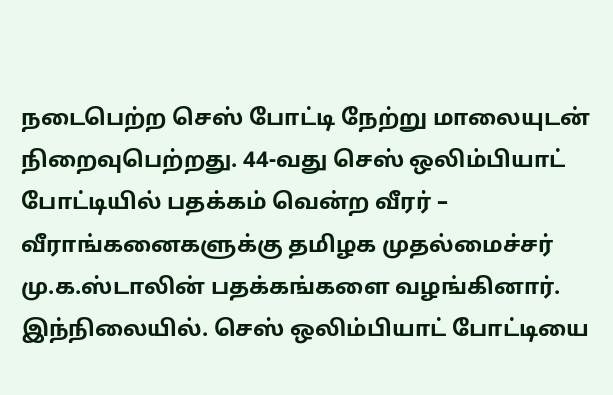நடைபெற்ற செஸ் போட்டி நேற்று மாலையுடன் நிறைவுபெற்றது. 44-வது செஸ் ஒலிம்பியாட் போட்டியில் பதக்கம் வென்ற வீரர் – வீராங்கனைகளுக்கு தமிழக முதல்மைச்சர் மு.க.ஸ்டாலின் பதக்கங்களை வழங்கினார். இந்நிலையில். செஸ் ஒலிம்பியாட் போட்டியை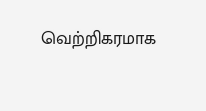வெற்றிகரமாக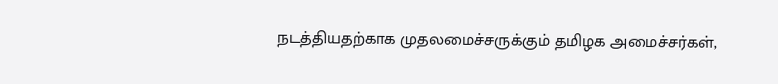நடத்தியதற்காக முதலமைச்சருக்கும் தமிழக அமைச்சர்கள்,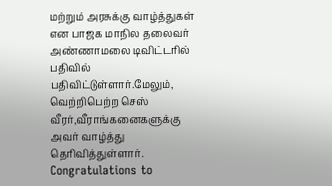மற்றும் அரசுக்கு வாழ்த்துகள் என பாஜக மாநில தலைவர் அண்ணாமலை டிவிட்டரில் பதிவில் பதிவிட்டுள்ளார்.மேலும், வெற்றிபெற்ற செஸ் வீரர்,வீராங்கனைகளுக்கு அவர் வாழ்த்து தெரிவித்துள்ளார்.
Congratulations to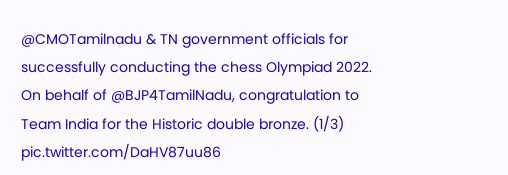@CMOTamilnadu & TN government officials for successfully conducting the chess Olympiad 2022.
On behalf of @BJP4TamilNadu, congratulation to Team India for the Historic double bronze. (1/3) pic.twitter.com/DaHV87uu86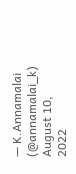— K.Annamalai (@annamalai_k) August 10, 2022